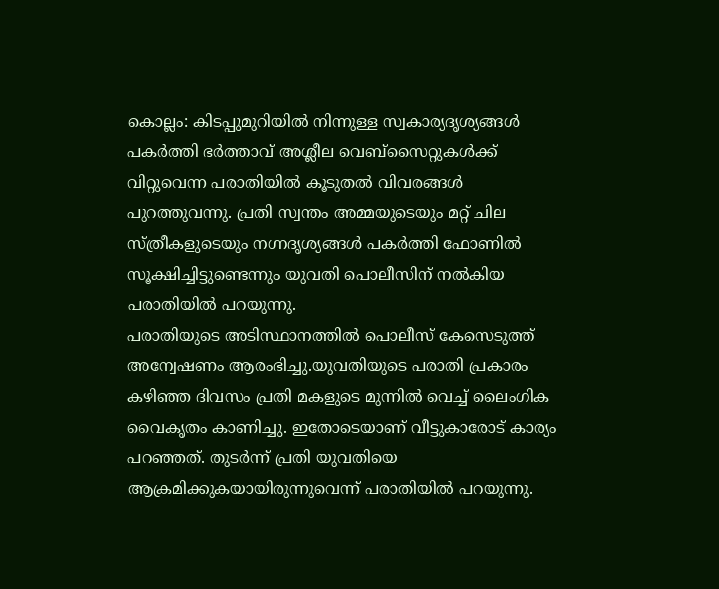കൊല്ലം: കിടപ്പുമുറിയിൽ നിന്നുള്ള സ്വകാര്യദൃശ്യങ്ങൾ പകർത്തി ഭർത്താവ് അശ്ലീല വെബ്സൈറ്റുകൾക്ക് വിറ്റുവെന്ന പരാതിയിൽ കൂടുതൽ വിവരങ്ങൾ പുറത്തുവന്നു. പ്രതി സ്വന്തം അമ്മയുടെയും മറ്റ് ചില സ്ത്രീകളുടെയും നഗ്നദൃശ്യങ്ങൾ പകർത്തി ഫോണിൽ സൂക്ഷിച്ചിട്ടുണ്ടെന്നും യുവതി പൊലീസിന് നൽകിയ പരാതിയിൽ പറയുന്നു.
പരാതിയുടെ അടിസ്ഥാനത്തിൽ പൊലീസ് കേസെടുത്ത് അന്വേഷണം ആരംഭിച്ചു.യുവതിയുടെ പരാതി പ്രകാരം കഴിഞ്ഞ ദിവസം പ്രതി മകളുടെ മുന്നിൽ വെച്ച് ലൈംഗിക വൈകൃതം കാണിച്ചു. ഇതോടെയാണ് വീട്ടുകാരോട് കാര്യം പറഞ്ഞത്. തുടർന്ന് പ്രതി യുവതിയെ ആക്രമിക്കുകയായിരുന്നുവെന്ന് പരാതിയിൽ പറയുന്നു.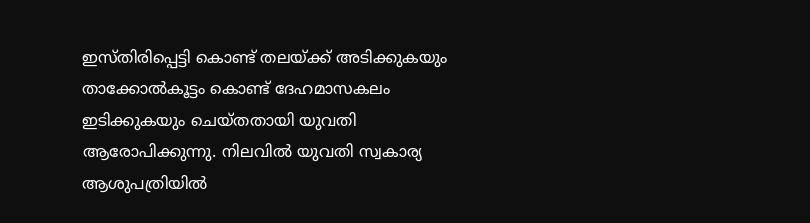ഇസ്തിരിപ്പെട്ടി കൊണ്ട് തലയ്ക്ക് അടിക്കുകയും താക്കോൽകൂട്ടം കൊണ്ട് ദേഹമാസകലം ഇടിക്കുകയും ചെയ്തതായി യുവതി ആരോപിക്കുന്നു. നിലവിൽ യുവതി സ്വകാര്യ ആശുപത്രിയിൽ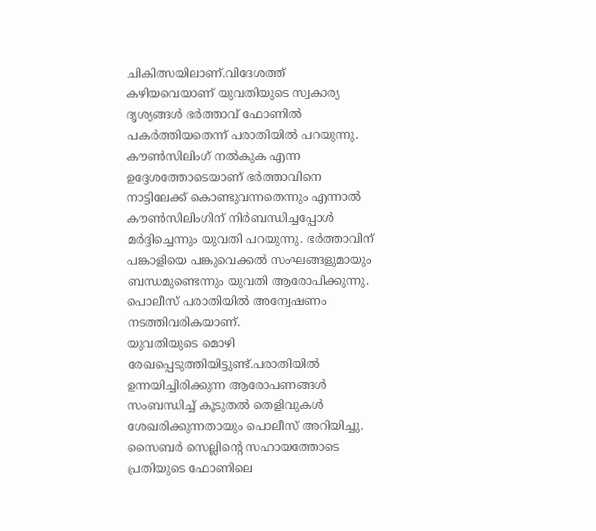ചികിത്സയിലാണ്.വിദേശത്ത് കഴിയവെയാണ് യുവതിയുടെ സ്വകാര്യ ദൃശ്യങ്ങൾ ഭർത്താവ് ഫോണിൽ പകർത്തിയതെന്ന് പരാതിയിൽ പറയുന്നു.
കൗൺസിലിംഗ് നൽകുക എന്ന ഉദ്ദേശത്തോടെയാണ് ഭർത്താവിനെ നാട്ടിലേക്ക് കൊണ്ടുവന്നതെന്നും എന്നാൽ കൗൺസിലിംഗിന് നിർബന്ധിച്ചപ്പോൾ മർദ്ദിച്ചെന്നും യുവതി പറയുന്നു. ഭർത്താവിന് പങ്കാളിയെ പങ്കുവെക്കൽ സംഘങ്ങളുമായും ബന്ധമുണ്ടെന്നും യുവതി ആരോപിക്കുന്നു. പൊലീസ് പരാതിയിൽ അന്വേഷണം നടത്തിവരികയാണ്.
യുവതിയുടെ മൊഴി രേഖപ്പെടുത്തിയിട്ടുണ്ട്.പരാതിയിൽ ഉന്നയിച്ചിരിക്കുന്ന ആരോപണങ്ങൾ സംബന്ധിച്ച് കൂടുതൽ തെളിവുകൾ ശേഖരിക്കുന്നതായും പൊലീസ് അറിയിച്ചു. സൈബർ സെല്ലിന്റെ സഹായത്തോടെ പ്രതിയുടെ ഫോണിലെ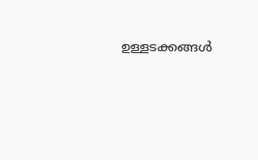ഉള്ളടക്കങ്ങൾ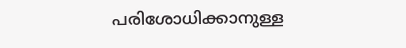പരിശോധിക്കാനുള്ള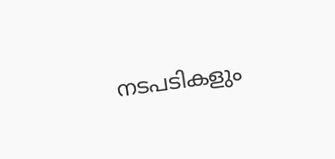നടപടികളും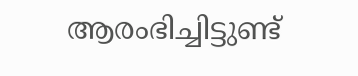ആരംഭിച്ചിട്ടുണ്ട്